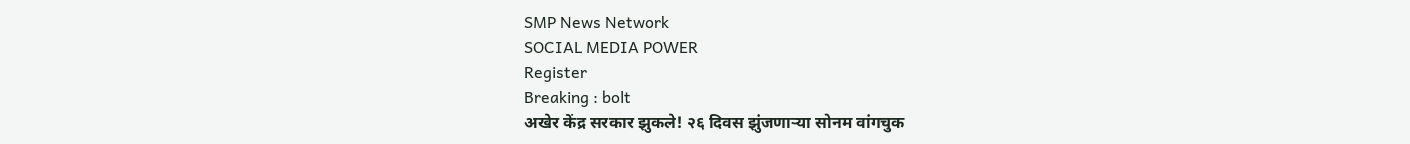SMP News Network
SOCIAL MEDIA POWER
Register
Breaking : bolt
अखेर केंद्र सरकार झुकले! २६ दिवस झुंजणाऱ्या सोनम वांगचुक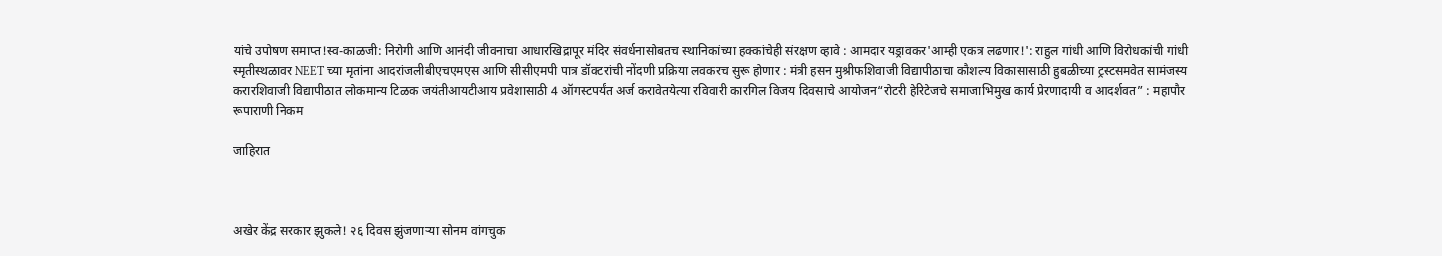यांचे उपोषण समाप्त!स्व-काळजी: निरोगी आणि आनंदी जीवनाचा आधारखिद्रापूर मंदिर संवर्धनासोबतच स्थानिकांच्या हक्कांचेही संरक्षण व्हावे : आमदार यड्रावकर'आम्ही एकत्र लढणार!': राहुल गांधी आणि विरोधकांची गांधी स्मृतीस्थळावर NEET च्या मृतांना आदरांजलीबीएचएमएस आणि सीसीएमपी पात्र डॉक्टरांची नोंदणी प्रक्रिया लवकरच सुरू होणार : मंत्री हसन मुश्रीफशिवाजी विद्यापीठाचा कौशल्य विकासासाठी हुबळीच्या ट्रस्टसमवेत सामंजस्य करारशिवाजी विद्यापीठात लोकमान्य टिळक जयंतीआयटीआय प्रवेशासाठी 4 ऑगस्टपर्यंत अर्ज करावेतयेत्या रविवारी कारगिल विजय दिवसाचे आयोजन“रोटरी हेरिटेजचे समाजाभिमुख कार्य प्रेरणादायी व आदर्शवत” : महापौर रूपाराणी निकम

जाहिरात



अखेर केंद्र सरकार झुकले! २६ दिवस झुंजणाऱ्या सोनम वांगचुक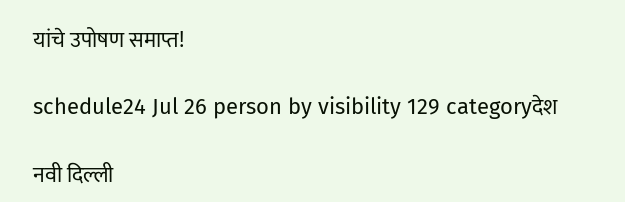यांचे उपोषण समाप्त!

schedule24 Jul 26 person by visibility 129 categoryदेश

नवी दिल्ली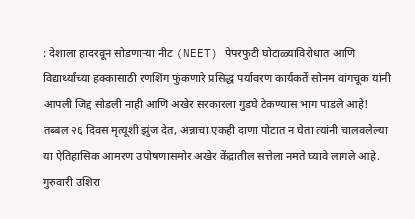: देशाला हादरवून सोडणाऱ्या नीट (NEET) पेपरफुटी घोटाळ्याविरोधात आणि विद्यार्थ्यांच्या हक्कासाठी रणशिंग फुंकणारे प्रसिद्ध पर्यावरण कार्यकर्ते सोनम वांगचूक यांनी आपली जिद्द सोडली नाही आणि अखेर सरकारला गुडघे टेकण्यास भाग पाडले आहे! तब्बल २६ दिवस मृत्यूशी झुंज देत, अन्नाचा एकही दाणा पोटात न घेता त्यांनी चालवलेल्या या ऐतिहासिक आमरण उपोषणासमोर अखेर केंद्रातील सत्तेला नमते घ्यावे लागले आहे.
गुरुवारी उशिरा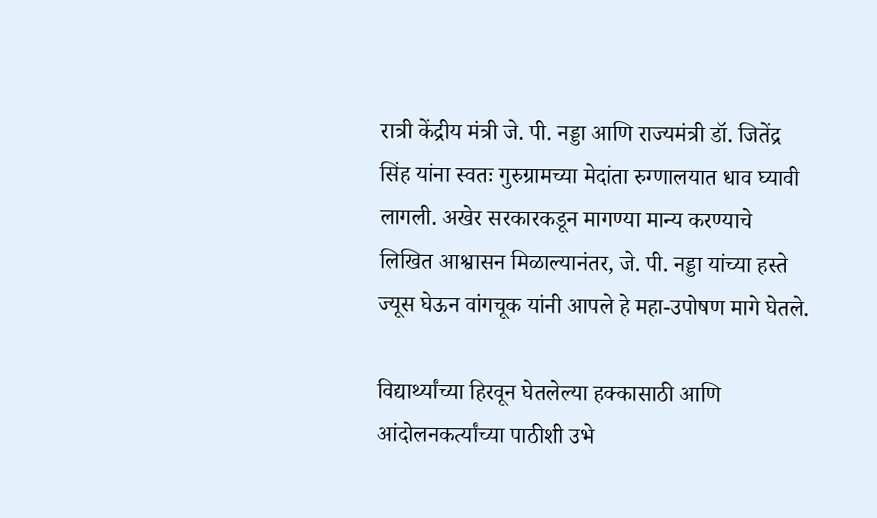रात्री केंद्रीय मंत्री जे. पी. नड्डा आणि राज्यमंत्री डॉ. जितेंद्र सिंह यांना स्वतः गुरुग्रामच्या मेदांता रुग्णालयात धाव घ्यावी लागली. अखेर सरकारकडून मागण्या मान्य करण्याचे लिखित आश्वासन मिळाल्यानंतर, जे. पी. नड्डा यांच्या हस्ते ज्यूस घेऊन वांगचूक यांनी आपले हे महा-उपोषण मागे घेतले.

विद्यार्थ्यांच्या हिरवून घेतलेल्या हक्कासाठी आणि आंदोलनकर्त्यांच्या पाठीशी उभे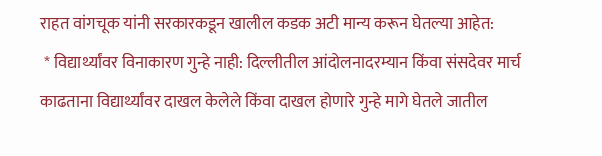राहत वांगचूक यांनी सरकारकडून खालील कडक अटी मान्य करून घेतल्या आहेत:
 * विद्यार्थ्यांवर विनाकारण गुन्हे नाही: दिल्लीतील आंदोलनादरम्यान किंवा संसदेवर मार्च काढताना विद्यार्थ्यांवर दाखल केलेले किंवा दाखल होणारे गुन्हे मागे घेतले जातील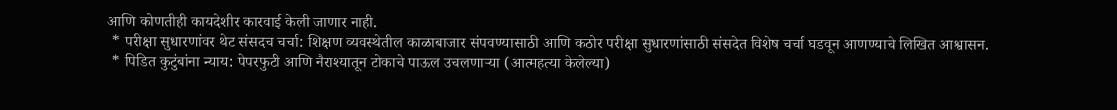आणि कोणतीही कायदेशीर कारवाई केली जाणार नाही.
 * परीक्षा सुधारणांवर थेट संसदच चर्चा: शिक्षण व्यवस्थेतील काळाबाजार संपवण्यासाठी आणि कठोर परीक्षा सुधारणांसाठी संसदेत विशेष चर्चा घडवून आणण्याचे लिखित आश्वासन.
 * पिडित कुटुंबांना न्याय: पेपरफुटी आणि नैराश्यातून टोकाचे पाऊल उचलणाऱ्या (आत्महत्या केलेल्या)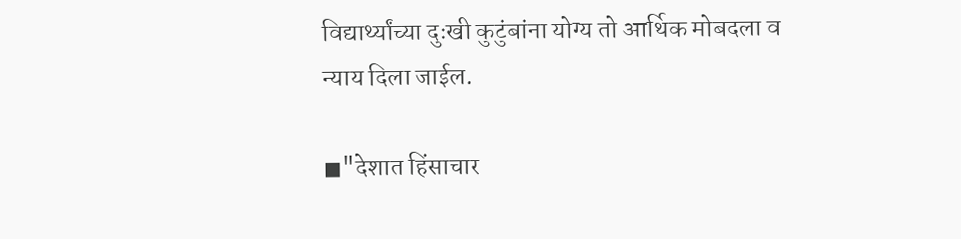विद्यार्थ्यांच्या दुःखी कुटुंबांना योग्य तो आर्थिक मोबदला व न्याय दिला जाईल.

◼"देशात हिंसाचार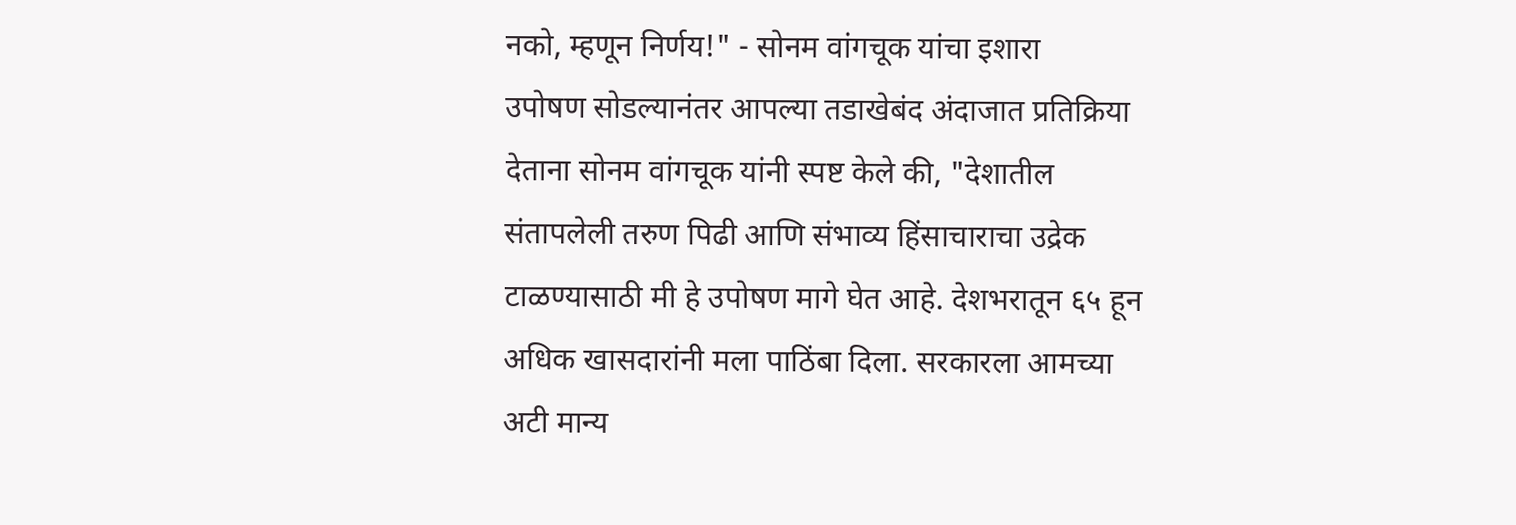नको, म्हणून निर्णय!" - सोनम वांगचूक यांचा इशारा
उपोषण सोडल्यानंतर आपल्या तडाखेबंद अंदाजात प्रतिक्रिया देताना सोनम वांगचूक यांनी स्पष्ट केले की, "देशातील संतापलेली तरुण पिढी आणि संभाव्य हिंसाचाराचा उद्रेक टाळण्यासाठी मी हे उपोषण मागे घेत आहे. देशभरातून ६५ हून अधिक खासदारांनी मला पाठिंबा दिला. सरकारला आमच्या अटी मान्य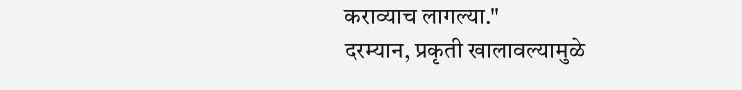कराव्याच लागल्या."
दरम्यान, प्रकृती खालावल्यामुळे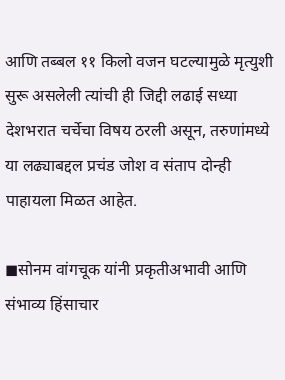आणि तब्बल ११ किलो वजन घटल्यामुळे मृत्युशी सुरू असलेली त्यांची ही जिद्दी लढाई सध्या देशभरात चर्चेचा विषय ठरली असून, तरुणांमध्ये या लढ्याबद्दल प्रचंड जोश व संताप दोन्ही पाहायला मिळत आहेत.

◼सोनम वांगचूक यांनी प्रकृतीअभावी आणि संभाव्य हिंसाचार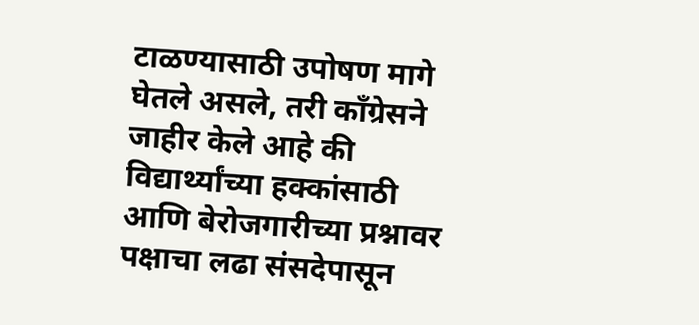टाळण्यासाठी उपोषण मागे घेतले असले, तरी काँग्रेसने जाहीर केले आहे की विद्यार्थ्यांच्या हक्कांसाठी आणि बेरोजगारीच्या प्रश्नावर पक्षाचा लढा संसदेपासून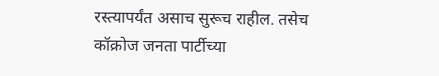रस्त्यापर्यंत असाच सुरूच राहील. तसेच कॉक्रोज जनता पार्टीच्या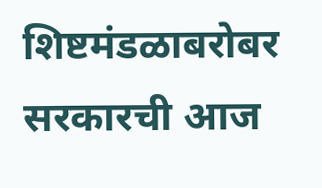शिष्टमंडळाबरोबर सरकारची आज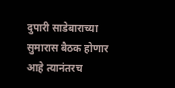दुपारी साडेबाराच्या सुमारास बैठक होणार आहे त्यानंतरच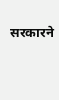सरकारने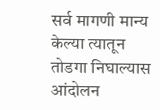सर्व मागणी मान्य केल्या त्यातून तोडगा निघाल्यास आंदोलन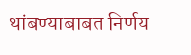थांबण्याबाबत निर्णय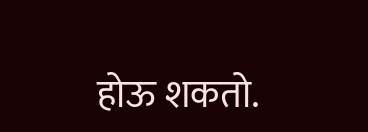होऊ शकतो.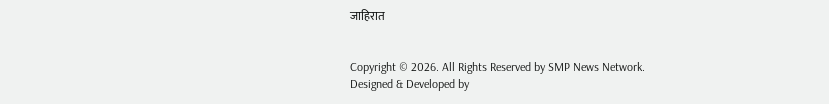जाहिरात


Copyright © 2026. All Rights Reserved by SMP News Network.
Designed & Developed by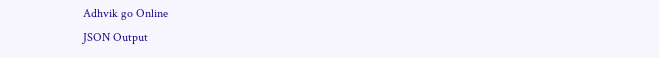Adhvik go Online
JSON Output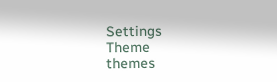Settings
Theme
themes